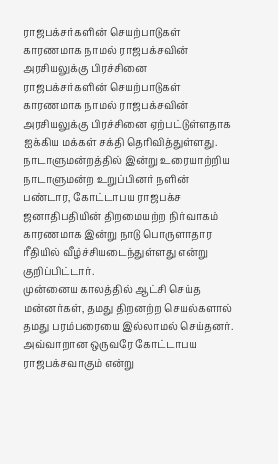ராஜபக்சர்களின் செயற்பாடுகள் காரணமாக நாமல் ராஜபக்சவின் அரசியலுக்கு பிரச்சினை
ராஜபக்சர்களின் செயற்பாடுகள் காரணமாக நாமல் ராஜபக்சவின் அரசியலுக்கு பிரச்சினை ஏற்பட்டுள்ளதாக ஐக்கிய மக்கள் சக்தி தெரிவித்துள்ளது.
நாடாளுமன்றத்தில் இன்று உரையாற்றிய நாடாளுமன்ற உறுப்பினர் நளின் பண்டார, கோட்டாபய ராஜபக்ச ஜனாதிபதியின் திறமையற்ற நிர்வாகம் காரணமாக இன்று நாடு பொருளாதார ரீதியில் வீழ்ச்சியடைந்துள்ளது என்று குறிப்பிட்டார்.
முன்னைய காலத்தில் ஆட்சி செய்த மன்னர்கள், தமது திறனற்ற செயல்களால் தமது பரம்பரையை இல்லாமல் செய்தனர். அவ்வாறான ஒருவரே கோட்டாபய ராஜபக்சவாகும் என்று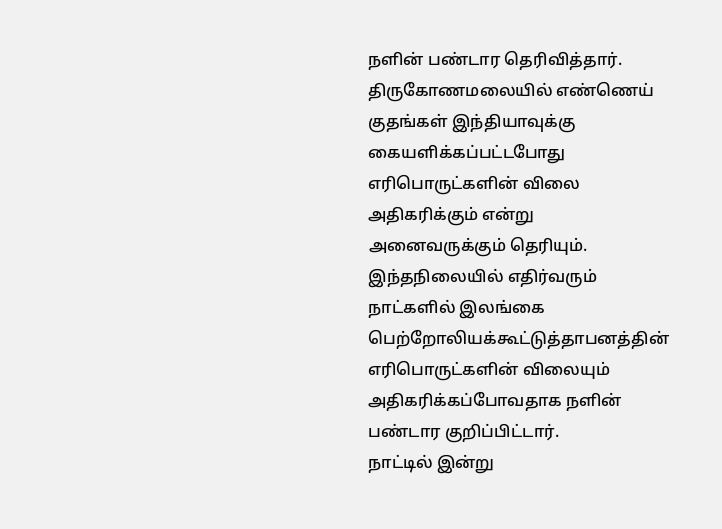நளின் பண்டார தெரிவித்தார்.
திருகோணமலையில் எண்ணெய் குதங்கள் இந்தியாவுக்கு கையளிக்கப்பட்டபோது எரிபொருட்களின் விலை அதிகரிக்கும் என்று அனைவருக்கும் தெரியும்.
இந்தநிலையில் எதிர்வரும் நாட்களில் இலங்கை பெற்றோலியக்கூட்டுத்தாபனத்தின் எரிபொருட்களின் விலையும் அதிகரிக்கப்போவதாக நளின் பண்டார குறிப்பிட்டார்.
நாட்டில் இன்று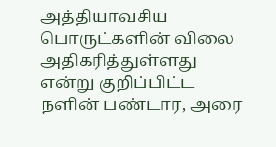அத்தியாவசிய பொருட்களின் விலை அதிகரித்துள்ளது என்று குறிப்பிட்ட நளின் பண்டார, அரை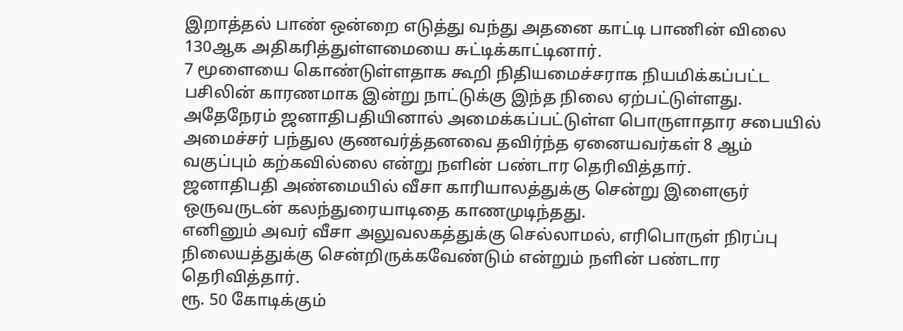இறாத்தல் பாண் ஒன்றை எடுத்து வந்து அதனை காட்டி பாணின் விலை 130ஆக அதிகரித்துள்ளமையை சுட்டிக்காட்டினார்.
7 மூளையை கொண்டுள்ளதாக கூறி நிதியமைச்சராக நியமிக்கப்பட்ட பசிலின் காரணமாக இன்று நாட்டுக்கு இந்த நிலை ஏற்பட்டுள்ளது.
அதேநேரம் ஜனாதிபதியினால் அமைக்கப்பட்டுள்ள பொருளாதார சபையில் அமைச்சர் பந்துல குணவர்த்தனவை தவிர்ந்த ஏனையவர்கள் 8 ஆம் வகுப்பும் கற்கவில்லை என்று நளின் பண்டார தெரிவித்தார்.
ஜனாதிபதி அண்மையில் வீசா காரியாலத்துக்கு சென்று இளைஞர் ஒருவருடன் கலந்துரையாடிதை காணமுடிந்தது.
எனினும் அவர் வீசா அலுவலகத்துக்கு செல்லாமல், எரிபொருள் நிரப்பு நிலையத்துக்கு சென்றிருக்கவேண்டும் என்றும் நளின் பண்டார தெரிவித்தார்.
ரூ. 50 கோடிக்கும்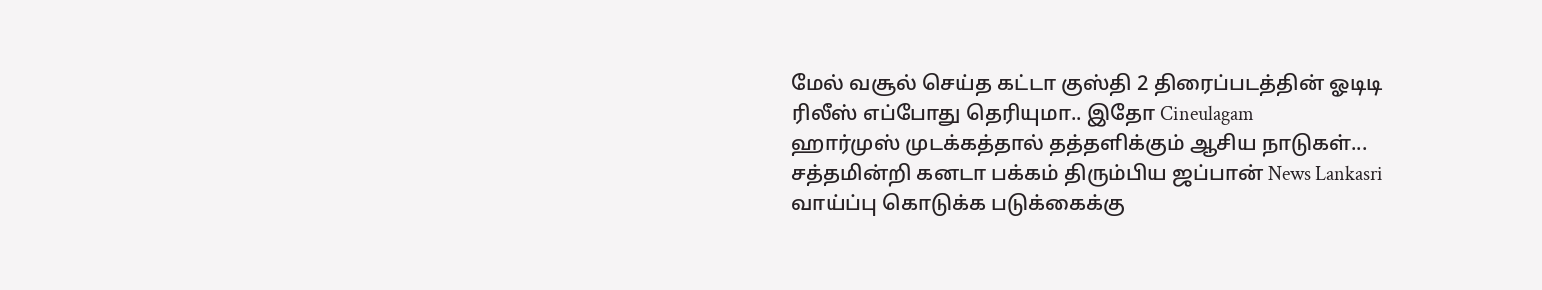மேல் வசூல் செய்த கட்டா குஸ்தி 2 திரைப்படத்தின் ஓடிடி ரிலீஸ் எப்போது தெரியுமா.. இதோ Cineulagam
ஹார்முஸ் முடக்கத்தால் தத்தளிக்கும் ஆசிய நாடுகள்... சத்தமின்றி கனடா பக்கம் திரும்பிய ஜப்பான் News Lankasri
வாய்ப்பு கொடுக்க படுக்கைக்கு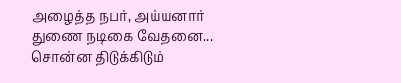அழைத்த நபர், அய்யனார் துணை நடிகை வேதனை... சொன்ன திடுக்கிடும்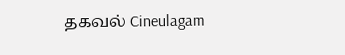தகவல் Cineulagam